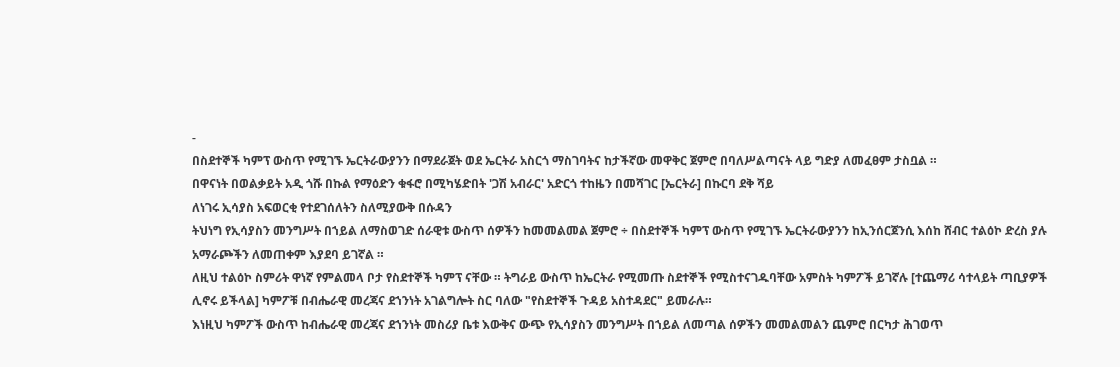-
በስደተኞች ካምፕ ውስጥ የሚገኙ ኤርትራውያንን በማደራጀት ወደ ኤርትራ አስርጎ ማስገባትና ከታችኛው መዋቅር ጀምሮ በባለሥልጣናት ላይ ግድያ ለመፈፀም ታስቧል ።
በዋናነት በወልቃይት አዲ ጎሹ በኩል የማዕድን ቁፋሮ በሚካሄድበት 'ጋሽ አብራር' አድርጎ ተከዜን በመሻገር [ኤርትራ] በኩርባ ደቅ ሻይ
ለነገሩ ኢሳያስ አፍወርቂ የተደገሰለትን ስለሚያውቅ በሱዳን
ትህነግ የኢሳያስን መንግሥት በኀይል ለማስወገድ ሰራዊቱ ውስጥ ሰዎችን ከመመልመል ጀምሮ ÷ በስደተኞች ካምፕ ውስጥ የሚገኙ ኤርትራውያንን ከኢንሰርጀንሲ እሰከ ሸብር ተልዕኮ ድረስ ያሉ አማራጮችን ለመጠቀም እያደባ ይገኛል ።
ለዚህ ተልዕኮ ስምሪት ዋነኛ የምልመላ ቦታ የስደተኞች ካምፕ ናቸው ። ትግራይ ውስጥ ከኤርትራ የሚመጡ ስደተኞች የሚስተናገዱባቸው አምስት ካምፖች ይገኛሉ [ተጨማሪ ሳተላይት ጣቢያዎች ሊኖሩ ይችላል] ካምፖቹ በብሔራዊ መረጃና ደኀንነት አገልግሎት ስር ባለው "የስደተኞች ጉዳይ አስተዳደር" ይመራሉ።
እነዚህ ካምፖች ውስጥ ከብሔራዊ መረጃና ደኀንነት መስሪያ ቤቱ እውቅና ውጭ የኢሳያስን መንግሥት በኀይል ለመጣል ሰዎችን መመልመልን ጨምሮ በርካታ ሕገወጥ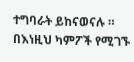ተግባራት ይከናወናሉ ።
በእነዚህ ካምፖች የሚገኙ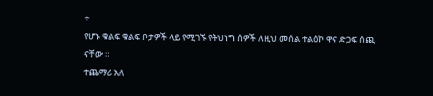÷
የሆኑ ቁልፍ ቁልፍ ቦታዎች ላይ የሚገኙ የትህነግ ሰዎች ለዚህ መሰል ተልዕኮ ዋና ድጋፍ ሰጪ ናቸው ።
ተጨማሪ አለ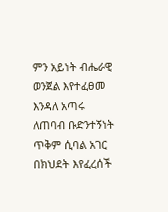ምን አይነት ብሔራዊ ወንጀል እየተፈፀመ እንዳለ አጣሩ
ለጠባብ ቡድንተኝነት ጥቅም ሲባል አገር በክህደት እየፈረሰች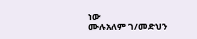ነው
ሙሉአለም ገ/መድህን